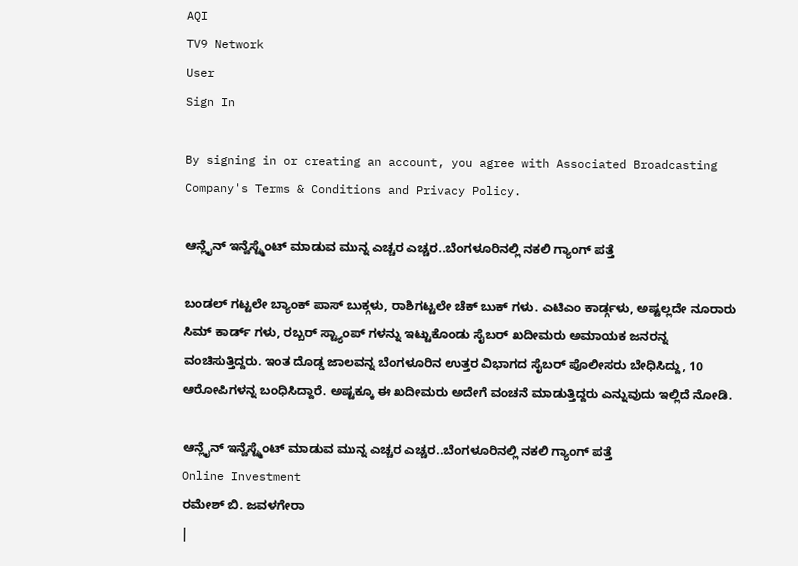AQI
TV9 Network
User
Sign In

By signing in or creating an account, you agree with Associated Broadcasting Company's Terms & Conditions and Privacy Policy.

ಆನ್ಲೈನ್ ಇನ್ವೆಸ್ಟ್ಮೆಂಟ್ ಮಾಡುವ ಮುನ್ನ ಎಚ್ಚರ ಎಚ್ಚರ..ಬೆಂಗಳೂರಿನಲ್ಲಿ ನಕಲಿ ಗ್ಯಾಂಗ್ ಪತ್ತೆ

ಬಂಡಲ್ ಗಟ್ಟಲೇ ಬ್ಯಾಂಕ್ ಪಾಸ್ ಬುಕ್ಗಳು, ರಾಶಿಗಟ್ಟಲೇ ಚೆಕ್ ಬುಕ್ ಗಳು. ಎಟಿಎಂ ಕಾರ್ಡ್ಗಳು, ಅಷ್ಟಲ್ಲದೇ ನೂರಾರು ಸಿಮ್ ಕಾರ್ಡ್ ಗಳು, ರಬ್ಬರ್ ಸ್ಟ್ಯಾಂಪ್ ಗಳನ್ನು ಇಟ್ಟುಕೊಂಡು ಸೈಬರ್ ಖದೀಮರು ಅಮಾಯಕ ಜನರನ್ನ ವಂಚಿಸುತ್ತಿದ್ದರು. ಇಂತ ದೊಡ್ಡ ಜಾಲವನ್ನ ಬೆಂಗಳೂರಿನ ಉತ್ತರ ವಿಭಾಗದ ಸೈಬರ್ ಪೊಲೀಸರು ಬೇಧಿಸಿದ್ದು, 10 ಆರೋಪಿಗಳನ್ನ ಬಂಧಿಸಿದ್ದಾರೆ. ಅಷ್ಟಕ್ಕೂ ಈ ಖದೀಮರು ಅದೇಗೆ ವಂಚನೆ ಮಾಡುತ್ತಿದ್ದರು ಎನ್ನುವುದು ಇಲ್ಲಿದೆ ನೋಡಿ.

ಆನ್ಲೈನ್ ಇನ್ವೆಸ್ಟ್ಮೆಂಟ್ ಮಾಡುವ ಮುನ್ನ ಎಚ್ಚರ ಎಚ್ಚರ..ಬೆಂಗಳೂರಿನಲ್ಲಿ ನಕಲಿ ಗ್ಯಾಂಗ್ ಪತ್ತೆ
Online Investment
ರಮೇಶ್ ಬಿ. ಜವಳಗೇರಾ
|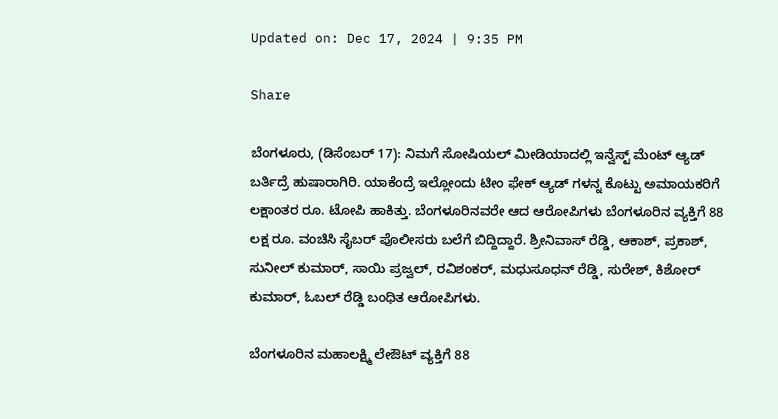Updated on: Dec 17, 2024 | 9:35 PM

Share

ಬೆಂಗಳೂರು, (ಡಿಸೆಂಬರ್ 17): ನಿಮಗೆ ಸೋಷಿಯಲ್ ಮೀಡಿಯಾದಲ್ಲಿ ಇನ್ವೆಸ್ಟ್ ಮೆಂಟ್ ಆ್ಯಡ್ ಬರ್ತಿದ್ರೆ ಹುಷಾರಾಗಿರಿ. ಯಾಕೆಂದ್ರೆ ಇಲ್ಲೋಂದು ಟೀಂ ಫೇಕ್ ಆ್ಯಡ್ ಗಳನ್ನ ಕೊಟ್ಟು ಅಮಾಯಕರಿಗೆ ಲಕ್ಷಾಂತರ ರೂ. ಟೋಪಿ ಹಾಕಿತ್ತು. ಬೆಂಗಳೂರಿನವರೇ ಆದ ಆರೋಪಿಗಳು ಬೆಂಗಳೂರಿನ ವ್ಯಕ್ತಿಗೆ 88 ಲಕ್ಷ ರೂ. ವಂಚಿಸಿ ಸೈಬರ್ ಪೊಲೀಸರು ಬಲೆಗೆ ಬಿದ್ದಿದ್ದಾರೆ. ಶ್ರೀನಿವಾಸ್ ರೆಡ್ಡಿ, ಆಕಾಶ್, ಪ್ರಕಾಶ್, ಸುನೀಲ್ ಕುಮಾರ್, ಸಾಯಿ ಪ್ರಜ್ವಲ್, ರವಿಶಂಕರ್, ಮಧುಸೂಧನ್ ರೆಡ್ಡಿ, ಸುರೇಶ್, ಕಿಶೋರ್ ಕುಮಾರ್, ಓಬಲ್ ರೆಡ್ಡಿ ಬಂಧಿತ ಆರೋಪಿಗಳು.

ಬೆಂಗಳೂರಿನ ಮಹಾಲಕ್ಷ್ಮಿ ಲೇಔಟ್ ವ್ಯಕ್ತಿಗೆ 88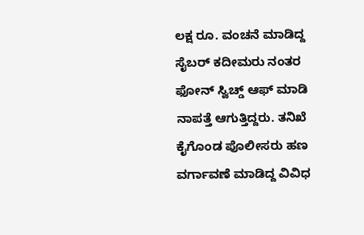ಲಕ್ಷ ರೂ. ವಂಚನೆ ಮಾಡಿದ್ದ ಸೈಬರ್ ಕದೀಮರು ನಂತರ ಫೋನ್ ಸ್ವಿಚ್ಡ್ ಆಫ್ ಮಾಡಿ ನಾಪತ್ತೆ ಆಗುತ್ತಿದ್ದರು. ತನಿಖೆ ಕೈಗೊಂಡ ಪೊಲೀಸರು ಹಣ ವರ್ಗಾವಣೆ ಮಾಡಿದ್ದ ವಿವಿಧ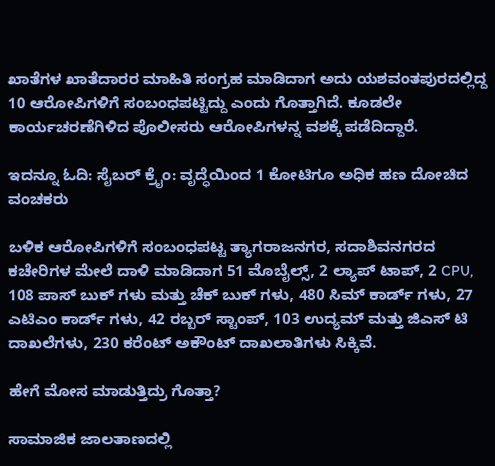ಖಾತೆಗಳ ಖಾತೆದಾರರ ಮಾಹಿತಿ ಸಂಗ್ರಹ ಮಾಡಿದಾಗ ಅದು ಯಶವಂತಪುರದಲ್ಲಿದ್ದ 10 ಆರೋಪಿಗಳಿಗೆ ಸಂಬಂಧಪಟ್ಟಿದ್ದು ಎಂದು ಗೊತ್ತಾಗಿದೆ. ಕೂಡಲೇ ಕಾರ್ಯಚರಣೆಗಿಳಿದ ಪೊಲೀಸರು ಆರೋಪಿಗಳನ್ನ ವಶಕ್ಕೆ ಪಡೆದಿದ್ದಾರೆ.

ಇದನ್ನೂ ಓದಿ: ಸೈಬರ್ ಕ್ರೈಂ: ವೃದ್ಧೆಯಿಂದ 1 ಕೋಟಿಗೂ ಅಧಿಕ ಹಣ ದೋಚಿದ ವಂಚಕರು

ಬಳಿಕ ಆರೋಪಿಗಳಿಗೆ ಸಂಬಂಧಪಟ್ಟ ತ್ಯಾಗರಾಜ‌ನಗರ, ಸದಾಶಿವನಗರದ ಕಚೇರಿಗಳ ಮೇಲೆ ದಾಳಿ‌ ಮಾಡಿದಾಗ 51 ಮೊಬೈಲ್ಸ್, 2 ಲ್ಯಾಪ್ ಟಾಪ್, 2 CPU, 108 ಪಾಸ್ ಬುಕ್ ಗಳು ಮತ್ತು ಚೆಕ್ ಬುಕ್ ಗಳು, 480 ಸಿಮ್ ಕಾರ್ಡ್ ಗಳು, 27 ಎಟಿಎಂ ಕಾರ್ಡ್ ಗಳು, 42 ರಬ್ಬರ್ ಸ್ಟಾಂಪ್, 103 ಉದ್ಯಮ್ ಮತ್ತು ಜಿಎಸ್ ಟಿ ದಾಖಲೆಗಳು, 230 ಕರೆಂಟ್ ಅಕೌಂಟ್ ದಾಖಲಾತಿಗಳು ಸಿಕ್ಕಿವೆ.

ಹೇಗೆ ಮೋಸ ಮಾಡುತ್ತಿದ್ರು ಗೊತ್ತಾ?

ಸಾಮಾಜಿಕ ಜಾಲತಾಣದಲ್ಲಿ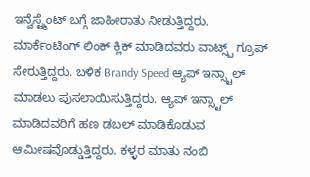ಇನ್ವೆಸ್ಟ್ಮೆಂಟ್ ಬಗ್ಗೆ ಜಾಹೀರಾತು ನೀಡುತ್ತಿದ್ದರು. ಮಾರ್ಕೆಂಟಿಂಗ್ ಲಿಂಕ್ ಕ್ಲಿಕ್ ಮಾಡಿದವರು ವಾಟ್ಸ್ಪ್ ಗ್ರೂಪ್ ಸೇರುತ್ತಿದ್ದರು. ಬಳಿಕ Brandy Speed ಆ್ಯಪ್ ಇನ್ಸ್ಟಾಲ್ ಮಾಡಲು ಪುಸಲಾಯಿಸುತ್ತಿದ್ದರು. ಆ್ಯಪ್ ಇನ್ಸ್ಟಾಲ್ ಮಾಡಿದವರಿಗೆ ಹಣ ಡಬಲ್ ಮಾಡಿಕೊಡುವ ಆಮೀಷವೊಡ್ಡುತ್ತಿದ್ದರು. ಕಳ್ಳರ ಮಾತು ನಂಬಿ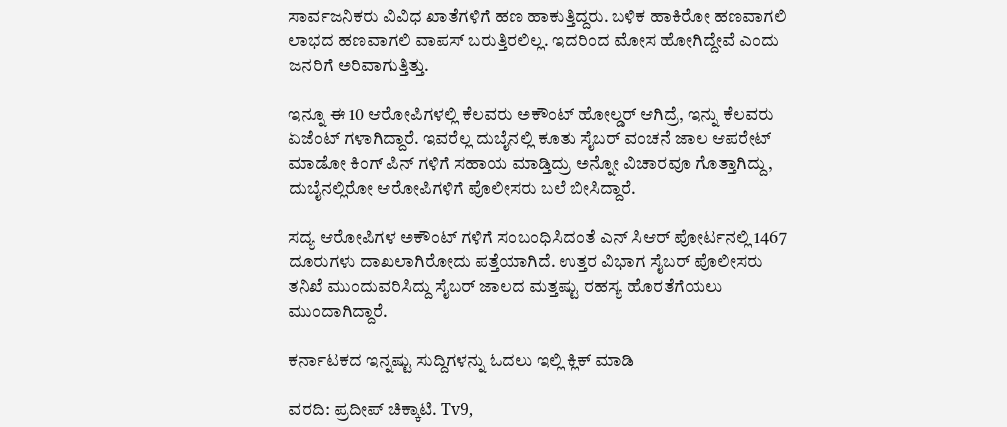ಸಾರ್ವಜನಿಕರು ವಿವಿಧ ಖಾತೆಗಳಿಗೆ ಹಣ ಹಾಕುತ್ತಿದ್ದರು. ಬಳಿಕ ಹಾಕಿರೋ ಹಣವಾಗಲಿ ಲಾಭದ ಹಣವಾಗಲಿ ವಾಪಸ್ ಬರುತ್ತಿರಲಿಲ್ಲ. ಇದರಿಂದ ಮೋಸ ಹೋಗಿದ್ದೇವೆ ಎಂದು ಜನರಿಗೆ ಅರಿವಾಗುತ್ತಿತ್ತು.

ಇನ್ನೂ ಈ 10 ಆರೋಪಿಗಳಲ್ಲಿ ಕೆಲವರು ಅಕೌಂಟ್ ಹೋಲ್ಡರ್ ಆಗಿದ್ರೆ, ಇನ್ನು ಕೆಲವರು ಏಜೆಂಟ್ ಗಳಾಗಿದ್ದಾರೆ. ಇವರೆಲ್ಲ ದುಬೈನಲ್ಲಿ ಕೂತು ಸೈಬರ್ ವಂಚನೆ ಜಾಲ ಆಪರೇಟ್ ಮಾಡೋ ಕಿಂಗ್ ಪಿನ್ ಗಳಿಗೆ ಸಹಾಯ ಮಾಡ್ತಿದ್ರು ಅನ್ನೋ ವಿಚಾರವೂ ಗೊತ್ತಾಗಿದ್ದು, ದುಬೈನಲ್ಲಿರೋ ಆರೋಪಿಗಳಿಗೆ ಪೊಲೀಸರು ಬಲೆ ಬೀಸಿದ್ದಾರೆ.

ಸದ್ಯ ಆರೋಪಿಗಳ ಅಕೌಂಟ್ ಗಳಿಗೆ ಸಂಬಂಧಿಸಿದಂತೆ ಎನ್ ಸಿಆರ್ ಪೋರ್ಟನಲ್ಲಿ 1467 ದೂರುಗಳು ದಾಖಲಾಗಿರೋದು ಪತ್ತೆಯಾಗಿದೆ. ಉತ್ತರ ವಿಭಾಗ ಸೈಬರ್ ಪೊಲೀಸರು ತನಿಖೆ ಮುಂದುವರಿಸಿದ್ದು ಸೈಬರ್ ಜಾಲದ ಮತ್ತಷ್ಟು ರಹಸ್ಯ ಹೊರತೆಗೆಯಲು ಮುಂದಾಗಿದ್ದಾರೆ.

ಕರ್ನಾಟಕದ ಇನ್ನಷ್ಟು ಸುದ್ದಿಗಳನ್ನು ಓದಲು ಇಲ್ಲಿ ಕ್ಲಿಕ್ ಮಾಡಿ

ವರದಿ: ಪ್ರದೀಪ್ ಚಿಕ್ಕಾಟಿ. Tv9,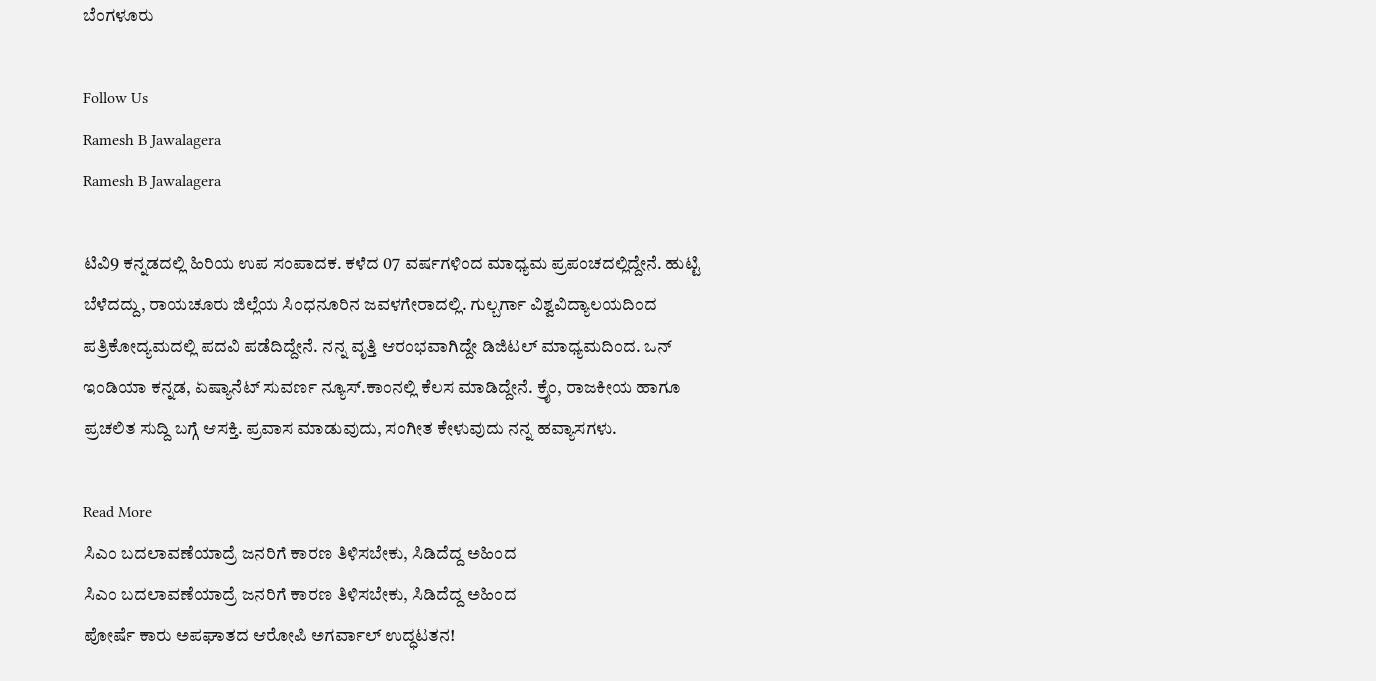ಬೆಂಗಳೂರು

Follow Us
Ramesh B Jawalagera
Ramesh B Jawalagera

ಟಿವಿ9 ಕನ್ನಡದಲ್ಲಿ ಹಿರಿಯ ಉಪ ಸಂಪಾದಕ. ಕಳೆದ 07 ವರ್ಷಗಳಿಂದ ಮಾಧ್ಯಮ ಪ್ರಪಂಚದಲ್ಲಿದ್ದೇನೆ. ಹುಟ್ಟಿ ಬೆಳೆದದ್ದು, ರಾಯಚೂರು ಜಿಲ್ಲೆಯ ಸಿಂಧನೂರಿನ ಜವಳಗೇರಾದಲ್ಲಿ. ಗುಲ್ಬರ್ಗಾ ವಿಶ್ವವಿದ್ಯಾಲಯದಿಂದ ಪತ್ರಿಕೋದ್ಯಮದಲ್ಲಿ ಪದವಿ ಪಡೆದಿದ್ದೇನೆ. ನನ್ನ ವೃತ್ತಿ ಆರಂಭವಾಗಿದ್ದೇ ಡಿಜಿಟಲ್ ಮಾಧ್ಯಮದಿಂದ. ಒನ್ ಇಂಡಿಯಾ ಕನ್ನಡ, ಏಷ್ಯಾನೆಟ್ ಸುವರ್ಣ ನ್ಯೂಸ್.ಕಾಂನಲ್ಲಿ ಕೆಲಸ ಮಾಡಿದ್ದೇನೆ. ಕ್ರೈಂ, ರಾಜಕೀಯ ಹಾಗೂ ಪ್ರಚಲಿತ ಸುದ್ದಿ ಬಗ್ಗೆ ಆಸಕ್ತಿ. ಪ್ರವಾಸ ಮಾಡುವುದು, ಸಂಗೀತ ಕೇಳುವುದು ನನ್ನ ಹವ್ಯಾಸಗಳು.

Read More
ಸಿಎಂ ಬದಲಾವಣೆಯಾದ್ರೆ ಜನರಿಗೆ ಕಾರಣ ತಿಳಿಸಬೇಕು, ಸಿಡಿದೆದ್ದ ಅಹಿಂದ
ಸಿಎಂ ಬದಲಾವಣೆಯಾದ್ರೆ ಜನರಿಗೆ ಕಾರಣ ತಿಳಿಸಬೇಕು, ಸಿಡಿದೆದ್ದ ಅಹಿಂದ
ಪೋರ್ಷೆ ಕಾರು ಅಪಘಾತದ ಆರೋಪಿ ಅಗರ್ವಾಲ್ ಉದ್ಧಟತನ!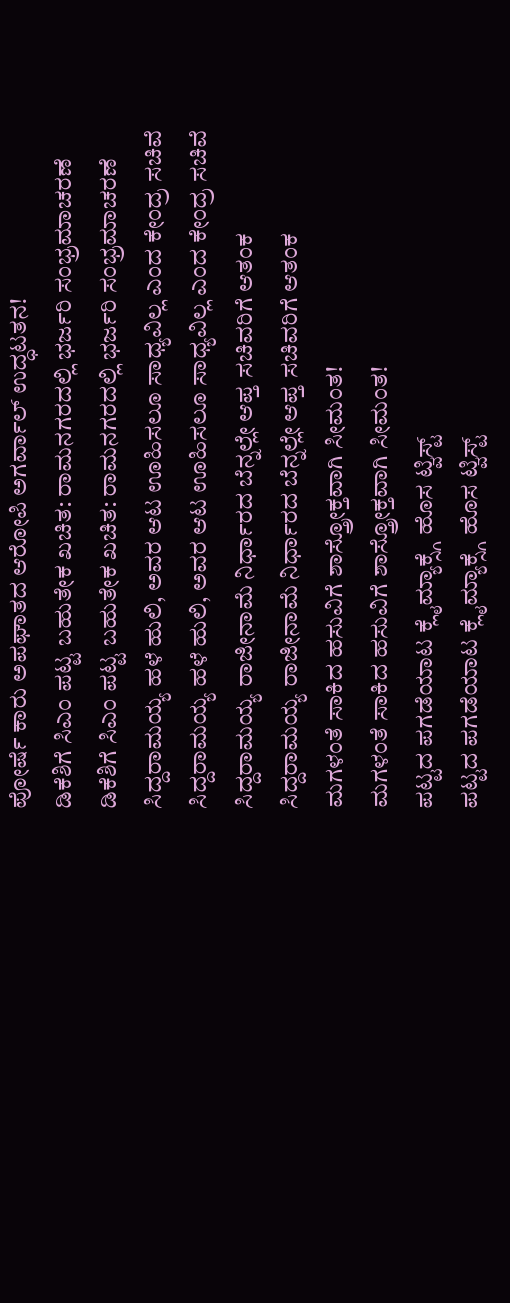ಪೋರ್ಷೆ ಕಾರು ಅಪಘಾತದ ಆರೋಪಿ ಅಗರ್ವಾಲ್ ಉದ್ಧಟತನ!
ಡಿಕೆಶಿಗೆ ಸಿಎಂ ಪಟ್ಟ ಬಹುತೇಕ ಖಚಿತ: ರಾಮನಗರದಲ್ಲಿ ಭರ್ಜರಿ ಸಂಭ್ರಮಾಚರಣೆ
ಡಿಕೆಶಿಗೆ ಸಿಎಂ ಪಟ್ಟ ಬಹುತೇಕ ಖಚಿತ: ರಾಮನಗರದಲ್ಲಿ ಭರ್ಜರಿ ಸಂಭ್ರಮಾಚರಣೆ
ಸಿದ್ದರಾಮಯ್ಯ ಹಳೆ ಹುಲಿ, ಅವರ ಆಟ ಊಹಿಸಲೂ ಸಾಧ್ಯವಿಲ್ಲ ಎಂದ ಕೇಂದ್ರ ಸಚಿವೆ
ಸಿದ್ದರಾಮಯ್ಯ ಹಳೆ ಹುಲಿ, ಅವರ ಆಟ ಊಹಿಸಲೂ ಸಾಧ್ಯವಿಲ್ಲ ಎಂದ ಕೇಂದ್ರ ಸಚಿವೆ
ಸಿದ್ದರಾಮಯ್ಯ ರಾಜೀನಾಮೆ ನಿರ್ಧಾರದ ಬೆನ್ನಲ್ಲೇ ಆಪ್ತ ಸಚಿವರಿಗೆ ಆತಂಕ
ಸಿದ್ದರಾಮಯ್ಯ ರಾಜೀನಾಮೆ ನಿರ್ಧಾರದ ಬೆನ್ನಲ್ಲೇ ಆಪ್ತ ಸಚಿವರಿಗೆ ಆತಂಕ
ಮಗಳಂತೆ ಸಾಕಿದ ಹಸುವಿಗೆ ಶಾಸ್ತ್ರೋಕ್ತವಾಗಿ ಸೀಮಂತ!
ಮಗಳಂತೆ ಸಾಕಿದ ಹಸುವಿಗೆ ಶಾಸ್ತ್ರೋಕ್ತವಾಗಿ ಸೀಮಂತ!
ಪಟ್ಟದ ಪಗಡೆಯಾಟ ಕ್ಲೈಮ್ಯಾಕ್ಸ್ಗೆ ಹೊಸ ಟ್ವಿಸ್ಟ್
ಪಟ್ಟದ ಪಗಡೆಯಾಟ ಕ್ಲೈಮ್ಯಾಕ್ಸ್ಗೆ ಹೊಸ ಟ್ವಿಸ್ಟ್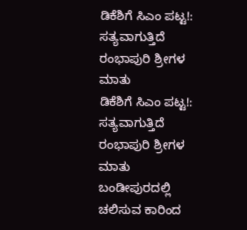ಡಿಕೆಶಿಗೆ ಸಿಎಂ ಪಟ್ಟ!: ಸತ್ಯವಾಗುತ್ತಿದೆ ರಂಭಾಪುರಿ ಶ್ರೀಗಳ ಮಾತು
ಡಿಕೆಶಿಗೆ ಸಿಎಂ ಪಟ್ಟ!: ಸತ್ಯವಾಗುತ್ತಿದೆ ರಂಭಾಪುರಿ ಶ್ರೀಗಳ ಮಾತು
ಬಂಡೀಪುರದಲ್ಲಿ ಚಲಿಸುವ ಕಾರಿಂದ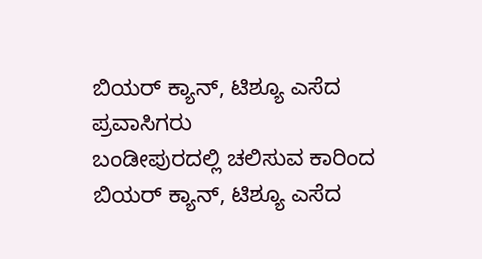ಬಿಯರ್ ಕ್ಯಾನ್, ಟಿಶ್ಯೂ ಎಸೆದ ಪ್ರವಾಸಿಗರು
ಬಂಡೀಪುರದಲ್ಲಿ ಚಲಿಸುವ ಕಾರಿಂದ ಬಿಯರ್ ಕ್ಯಾನ್, ಟಿಶ್ಯೂ ಎಸೆದ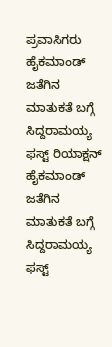ಪ್ರವಾಸಿಗರು
ಹೈಕಮಾಂಡ್ ಜತೆಗಿನ ಮಾತುಕತೆ ಬಗ್ಗೆ ಸಿದ್ದರಾಮಯ್ಯ ಫಸ್ಟ್ ರಿಯಾಕ್ಷನ್
ಹೈಕಮಾಂಡ್ ಜತೆಗಿನ ಮಾತುಕತೆ ಬಗ್ಗೆ ಸಿದ್ದರಾಮಯ್ಯ ಫಸ್ಟ್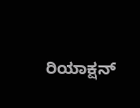ರಿಯಾಕ್ಷನ್